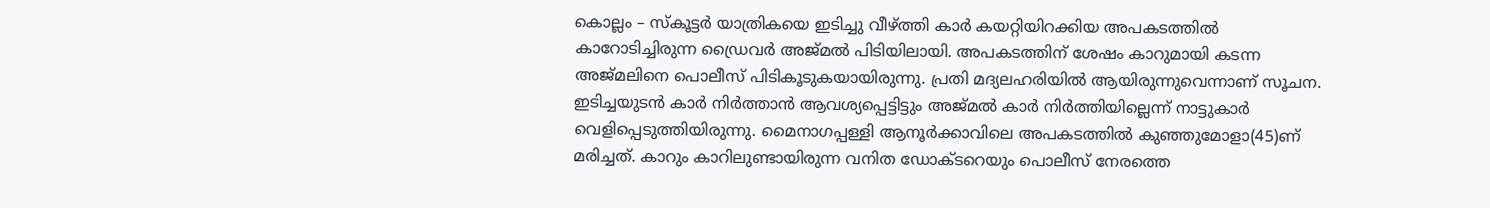കൊല്ലം – സ്കൂട്ടർ യാത്രികയെ ഇടിച്ചു വീഴ്ത്തി കാർ കയറ്റിയിറക്കിയ അപകടത്തിൽ കാറോടിച്ചിരുന്ന ഡ്രൈവർ അജ്മൽ പിടിയിലായി. അപകടത്തിന് ശേഷം കാറുമായി കടന്ന അജ്മലിനെ പൊലീസ് പിടികൂടുകയായിരുന്നു. പ്രതി മദ്യലഹരിയിൽ ആയിരുന്നുവെന്നാണ് സൂചന. ഇടിച്ചയുടൻ കാർ നിർത്താൻ ആവശ്യപ്പെട്ടിട്ടും അജ്മൽ കാർ നിർത്തിയില്ലെന്ന് നാട്ടുകാർ വെളിപ്പെടുത്തിയിരുന്നു. മൈനാഗപ്പള്ളി ആനൂർക്കാവിലെ അപകടത്തിൽ കുഞ്ഞുമോളാ(45)ണ് മരിച്ചത്. കാറും കാറിലുണ്ടായിരുന്ന വനിത ഡോക്ടറെയും പൊലീസ് നേരത്തെ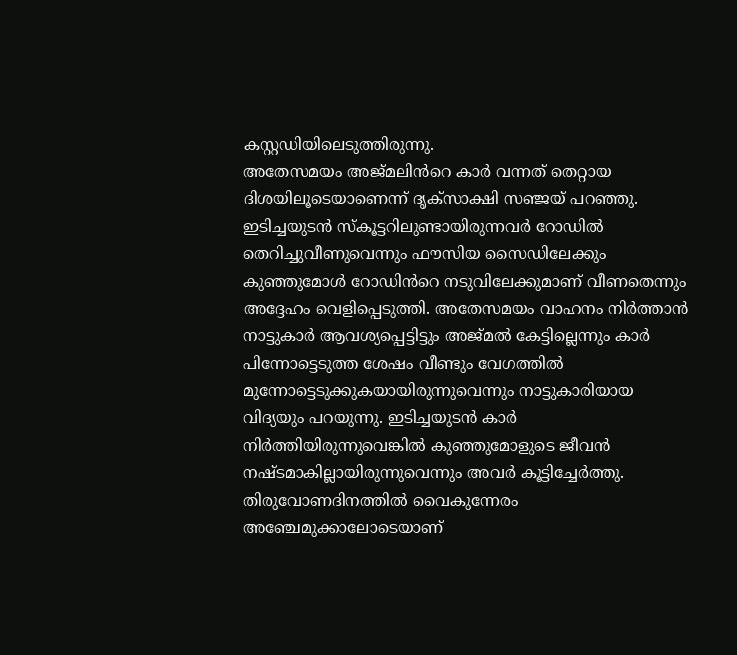കസ്റ്റഡിയിലെടുത്തിരുന്നു.
അതേസമയം അജ്മലിൻറെ കാർ വന്നത് തെറ്റായ ദിശയിലൂടെയാണെന്ന് ദൃക്സാക്ഷി സഞ്ജയ് പറഞ്ഞു. ഇടിച്ചയുടൻ സ്കൂട്ടറിലുണ്ടായിരുന്നവർ റോഡിൽ തെറിച്ചുവീണുവെന്നും ഫൗസിയ സൈഡിലേക്കും കുഞ്ഞുമോൾ റോഡിൻറെ നടുവിലേക്കുമാണ് വീണതെന്നും അദ്ദേഹം വെളിപ്പെടുത്തി. അതേസമയം വാഹനം നിർത്താൻ നാട്ടുകാർ ആവശ്യപ്പെട്ടിട്ടും അജ്മൽ കേട്ടില്ലെന്നും കാർ പിന്നോട്ടെടുത്ത ശേഷം വീണ്ടും വേഗത്തിൽ മുന്നോട്ടെടുക്കുകയായിരുന്നുവെന്നും നാട്ടുകാരിയായ വിദ്യയും പറയുന്നു. ഇടിച്ചയുടൻ കാർ നിർത്തിയിരുന്നുവെങ്കിൽ കുഞ്ഞുമോളുടെ ജീവൻ നഷ്ടമാകില്ലായിരുന്നുവെന്നും അവർ കൂട്ടിച്ചേർത്തു.
തിരുവോണദിനത്തിൽ വൈകുന്നേരം അഞ്ചേമുക്കാലോടെയാണ്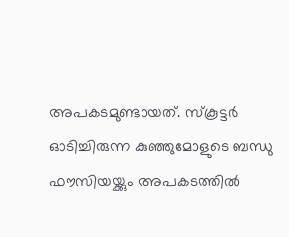അപകടമുണ്ടായത്. സ്കൂട്ടർ ഓടിച്ചിരുന്ന കുഞ്ഞുമോളുടെ ബന്ധു ഫൗസിയയ്ക്കും അപകടത്തിൽ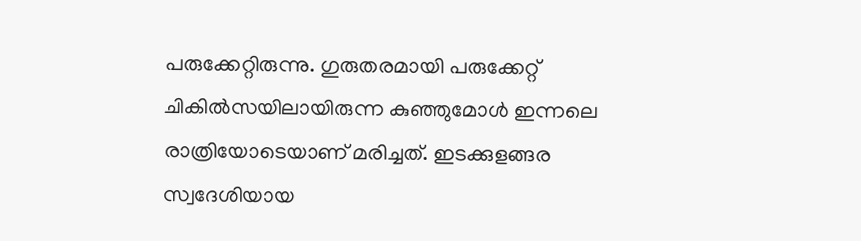പരുക്കേറ്റിരുന്നു. ഗുരുതരമായി പരുക്കേറ്റ് ചികിൽസയിലായിരുന്ന കുഞ്ഞുമോൾ ഇന്നലെ രാത്രിയോടെയാണ് മരിച്ചത്. ഇടക്കുളങ്ങര സ്വദേശിയായ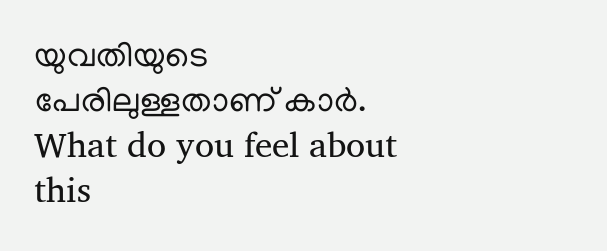യുവതിയുടെ പേരിലുള്ളതാണ് കാർ.
What do you feel about this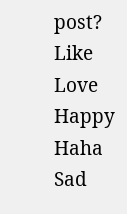post?
Like
Love
Happy
Haha
Sad